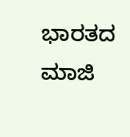ಭಾರತದ ಮಾಜಿ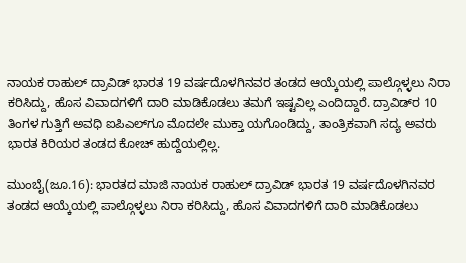ನಾಯಕ ರಾಹುಲ್‌ ದ್ರಾವಿಡ್‌ ಭಾರತ 19 ವರ್ಷದೊಳಗಿನವರ ತಂಡದ ಆಯ್ಕೆಯಲ್ಲಿ ಪಾಲ್ಗೊಳ್ಳಲು ನಿರಾ ಕರಿಸಿದ್ದು, ಹೊಸ ವಿವಾದಗಳಿಗೆ ದಾರಿ ಮಾಡಿಕೊಡಲು ತಮಗೆ ಇಷ್ಟವಿಲ್ಲ ಎಂದಿದ್ದಾರೆ. ದ್ರಾವಿಡ್‌ರ 10 ತಿಂಗಳ ಗುತ್ತಿಗೆ ಅವಧಿ ಐಪಿಎಲ್‌ಗೂ ಮೊದಲೇ ಮುಕ್ತಾ ಯಗೊಂಡಿದ್ದು, ತಾಂತ್ರಿಕವಾಗಿ ಸದ್ಯ ಅವರು ಭಾರತ ಕಿರಿಯರ ತಂಡದ ಕೋಚ್‌ ಹುದ್ದೆಯಲ್ಲಿಲ್ಲ.

ಮುಂಬೈ(ಜೂ.16): ಭಾರತದ ಮಾಜಿ ನಾಯಕ ರಾಹುಲ್‌ ದ್ರಾವಿಡ್‌ ಭಾರತ 19 ವರ್ಷದೊಳಗಿನವರ ತಂಡದ ಆಯ್ಕೆಯಲ್ಲಿ ಪಾಲ್ಗೊಳ್ಳಲು ನಿರಾ ಕರಿಸಿದ್ದು, ಹೊಸ ವಿವಾದಗಳಿಗೆ ದಾರಿ ಮಾಡಿಕೊಡಲು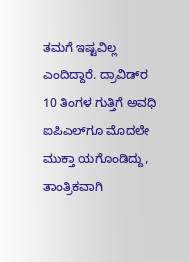ತಮಗೆ ಇಷ್ಟವಿಲ್ಲ ಎಂದಿದ್ದಾರೆ. ದ್ರಾವಿಡ್‌ರ 10 ತಿಂಗಳ ಗುತ್ತಿಗೆ ಅವಧಿ ಐಪಿಎಲ್‌ಗೂ ಮೊದಲೇ ಮುಕ್ತಾ ಯಗೊಂಡಿದ್ದು, ತಾಂತ್ರಿಕವಾಗಿ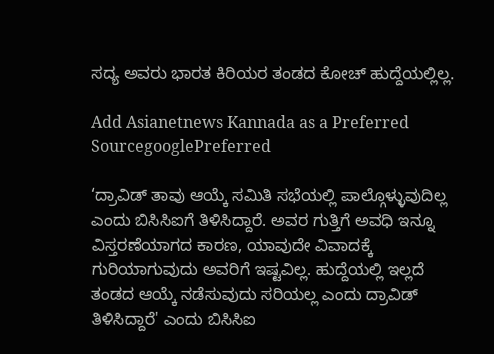ಸದ್ಯ ಅವರು ಭಾರತ ಕಿರಿಯರ ತಂಡದ ಕೋಚ್‌ ಹುದ್ದೆಯಲ್ಲಿಲ್ಲ.

Add Asianetnews Kannada as a Preferred SourcegooglePreferred

‘ದ್ರಾವಿಡ್‌ ತಾವು ಆಯ್ಕೆ ಸಮಿತಿ ಸಭೆಯಲ್ಲಿ ಪಾಲ್ಗೊಳ್ಳುವುದಿಲ್ಲ ಎಂದು ಬಿಸಿಸಿಐಗೆ ತಿಳಿಸಿದ್ದಾರೆ. ಅವರ ಗುತ್ತಿಗೆ ಅವಧಿ ಇನ್ನೂ ವಿಸ್ತರಣೆಯಾಗದ ಕಾರಣ, ಯಾವುದೇ ವಿವಾದಕ್ಕೆ ಗುರಿಯಾಗುವುದು ಅವರಿಗೆ ಇಷ್ಟವಿಲ್ಲ. ಹುದ್ದೆಯಲ್ಲಿ ಇಲ್ಲದೆ ತಂಡದ ಆಯ್ಕೆ ನಡೆಸುವುದು ಸರಿಯಲ್ಲ ಎಂದು ದ್ರಾವಿಡ್‌ ತಿಳಿಸಿದ್ದಾರೆ' ಎಂದು ಬಿಸಿಸಿಐ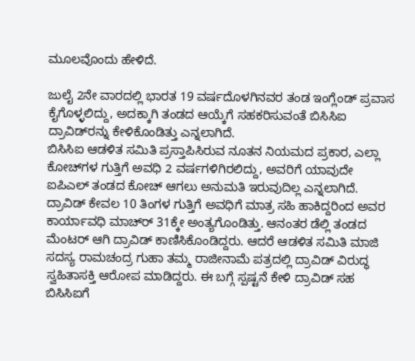ಮೂಲವೊಂದು ಹೇಳಿದೆ.

ಜುಲೈ 2ನೇ ವಾರದಲ್ಲಿ ಭಾರತ 19 ವರ್ಷದೊಳಗಿನವರ ತಂಡ ಇಂಗ್ಲೆಂಡ್‌ ಪ್ರವಾಸ ಕೈಗೊಳ್ಳಲಿದ್ದು, ಅದಕ್ಕಾಗಿ ತಂಡದ ಆಯ್ಕೆಗೆ ಸಹಕರಿಸುವಂತೆ ಬಿಸಿಸಿಐ ದ್ರಾವಿಡ್‌ರನ್ನು ಕೇಳಿಕೊಂಡಿತ್ತು ಎನ್ನಲಾಗಿದೆ.
ಬಿಸಿಸಿಐ ಆಡಳಿತ ಸಮಿತಿ ಪ್ರಸ್ತಾಪಿಸಿರುವ ನೂತನ ನಿಯಮದ ಪ್ರಕಾರ, ಎಲ್ಲಾ ಕೋಚ್‌ಗಳ ಗುತ್ತಿಗೆ ಅವಧಿ 2 ವರ್ಷಗಳಿಗಿರಲಿದ್ದು, ಅವರಿಗೆ ಯಾವುದೇ ಐಪಿಎಲ್‌ ತಂಡದ ಕೋಚ್‌ ಆಗಲು ಅನುಮತಿ ಇರುವುದಿಲ್ಲ ಎನ್ನಲಾಗಿದೆ. ದ್ರಾವಿಡ್‌ ಕೇವಲ 10 ತಿಂಗಳ ಗುತ್ತಿಗೆ ಅವಧಿಗೆ ಮಾತ್ರ ಸಹಿ ಹಾಕಿದ್ದರಿಂದ ಅವರ ಕಾರ್ಯಾವಧಿ ಮಾಚ್‌ರ್‍ 31ಕ್ಕೇ ಅಂತ್ಯಗೊಂಡಿತ್ತು. ಆನಂತರ ಡೆಲ್ಲಿ ತಂಡದ ಮೆಂಟರ್‌ ಆಗಿ ದ್ರಾವಿಡ್‌ ಕಾಣಿಸಿಕೊಂಡಿದ್ದರು. ಆದರೆ ಆಡಳಿತ ಸಮಿತಿ ಮಾಜಿ ಸದಸ್ಯ ರಾಮಚಂದ್ರ ಗುಹಾ ತಮ್ಮ ರಾಜೀನಾಮೆ ಪತ್ರದಲ್ಲಿ ದ್ರಾವಿಡ್‌ ವಿರುದ್ಧ ಸ್ವಹಿತಾಸಕ್ತಿ ಆರೋಪ ಮಾಡಿದ್ದರು. ಈ ಬಗ್ಗೆ ಸ್ಪಷ್ಟನೆ ಕೇಳಿ ದ್ರಾವಿಡ್‌ ಸಹ ಬಿಸಿಸಿಐಗೆ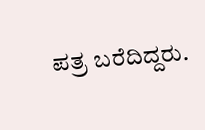ಪತ್ರ ಬರೆದಿದ್ದರು.